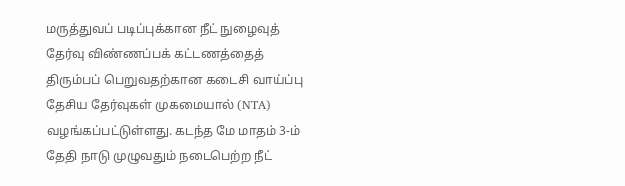மருத்துவப் படிப்புக்கான நீட் நுழைவுத் தேர்வு விண்ணப்பக் கட்டணத்தைத் திரும்பப் பெறுவதற்கான கடைசி வாய்ப்பு தேசிய தேர்வுகள் முகமையால் (NTA) வழங்கப்பட்டுள்ளது. கடந்த மே மாதம் 3-ம் தேதி நாடு முழுவதும் நடைபெற்ற நீட்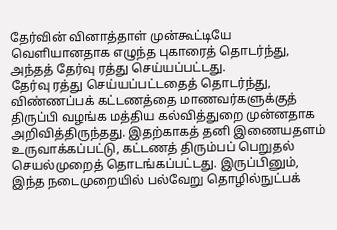தேர்வின் வினாத்தாள் முன்கூட்டியே வெளியானதாக எழுந்த புகாரைத் தொடர்ந்து, அந்தத் தேர்வு ரத்து செய்யப்பட்டது.
தேர்வு ரத்து செய்யப்பட்டதைத் தொடர்ந்து, விண்ணப்பக் கட்டணத்தை மாணவர்களுக்குத் திருப்பி வழங்க மத்திய கல்வித்துறை முன்னதாக அறிவித்திருந்தது. இதற்காகத் தனி இணையதளம் உருவாக்கப்பட்டு, கட்டணத் திரும்பப் பெறுதல் செயல்முறைத் தொடங்கப்பட்டது. இருப்பினும், இந்த நடைமுறையில் பல்வேறு தொழில்நுட்பக்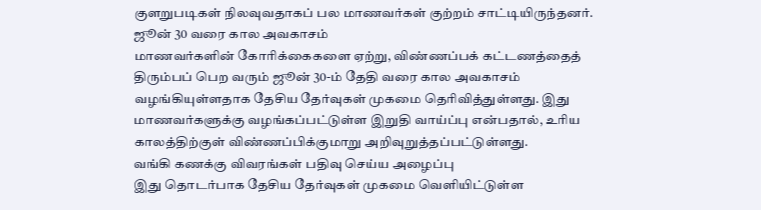குளறுபடிகள் நிலவுவதாகப் பல மாணவர்கள் குற்றம் சாட்டியிருந்தனர்.
ஜூன் 30 வரை கால அவகாசம்
மாணவர்களின் கோரிக்கைகளை ஏற்று, விண்ணப்பக் கட்டணத்தைத் திரும்பப் பெற வரும் ஜூன் 30-ம் தேதி வரை கால அவகாசம் வழங்கியுள்ளதாக தேசிய தேர்வுகள் முகமை தெரிவித்துள்ளது. இது மாணவர்களுக்கு வழங்கப்பட்டுள்ள இறுதி வாய்ப்பு என்பதால், உரிய காலத்திற்குள் விண்ணப்பிக்குமாறு அறிவுறுத்தப்பட்டுள்ளது.
வங்கி கணக்கு விவரங்கள் பதிவு செய்ய அழைப்பு
இது தொடர்பாக தேசிய தேர்வுகள் முகமை வெளியிட்டுள்ள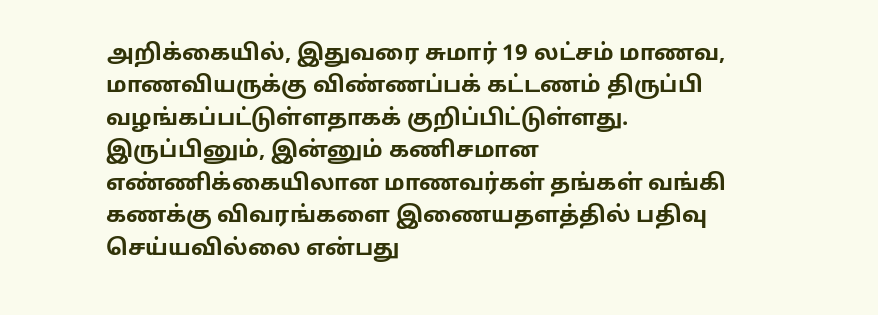அறிக்கையில், இதுவரை சுமார் 19 லட்சம் மாணவ, மாணவியருக்கு விண்ணப்பக் கட்டணம் திருப்பி வழங்கப்பட்டுள்ளதாகக் குறிப்பிட்டுள்ளது. இருப்பினும், இன்னும் கணிசமான எண்ணிக்கையிலான மாணவர்கள் தங்கள் வங்கி கணக்கு விவரங்களை இணையதளத்தில் பதிவு செய்யவில்லை என்பது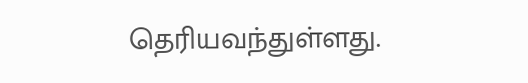தெரியவந்துள்ளது.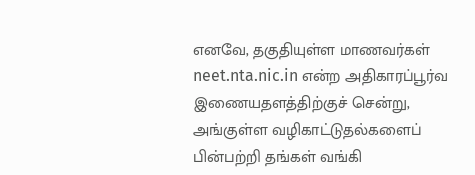எனவே, தகுதியுள்ள மாணவர்கள் neet.nta.nic.in என்ற அதிகாரப்பூர்வ இணையதளத்திற்குச் சென்று, அங்குள்ள வழிகாட்டுதல்களைப் பின்பற்றி தங்கள் வங்கி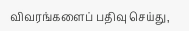விவரங்களைப் பதிவு செய்து,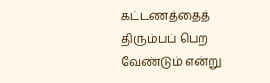கட்டணத்தைத் திரும்பப் பெற வேண்டும் என்று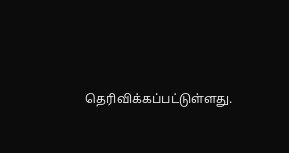தெரிவிக்கப்பட்டுள்ளது.